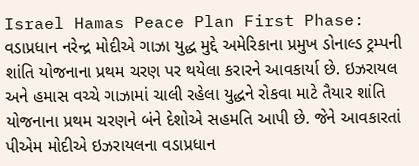Israel Hamas Peace Plan First Phase: વડાપ્રધાન નરેન્દ્ર મોદીએ ગાઝા યુદ્ધ મુદ્દે અમેરિકાના પ્રમુખ ડોનાલ્ડ ટ્રમ્પની શાંતિ યોજનાના પ્રથમ ચરણ પર થયેલા કરારને આવકાર્યા છે. ઇઝરાયલ અને હમાસ વચ્ચે ગાઝામાં ચાલી રહેલા યુદ્ધને રોકવા માટે તૈયાર શાંતિ યોજનાના પ્રથમ ચરણને બંને દેશોએ સહમતિ આપી છે. જેને આવકારતાં પીએમ મોદીએ ઇઝરાયલના વડાપ્રધાન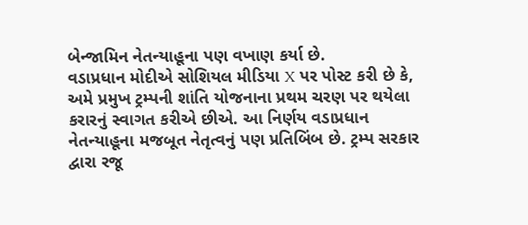બેન્જામિન નેતન્યાહૂના પણ વખાણ કર્યા છે.
વડાપ્રધાન મોદીએ સોશિયલ મીડિયા X પર પોસ્ટ કરી છે કે, અમે પ્રમુખ ટ્રમ્પની શાંતિ યોજનાના પ્રથમ ચરણ પર થયેલા કરારનું સ્વાગત કરીએ છીએ. આ નિર્ણય વડાપ્રધાન નેતન્યાહૂના મજબૂત નેતૃત્વનું પણ પ્રતિબિંબ છે. ટ્રમ્પ સરકાર દ્વારા રજૂ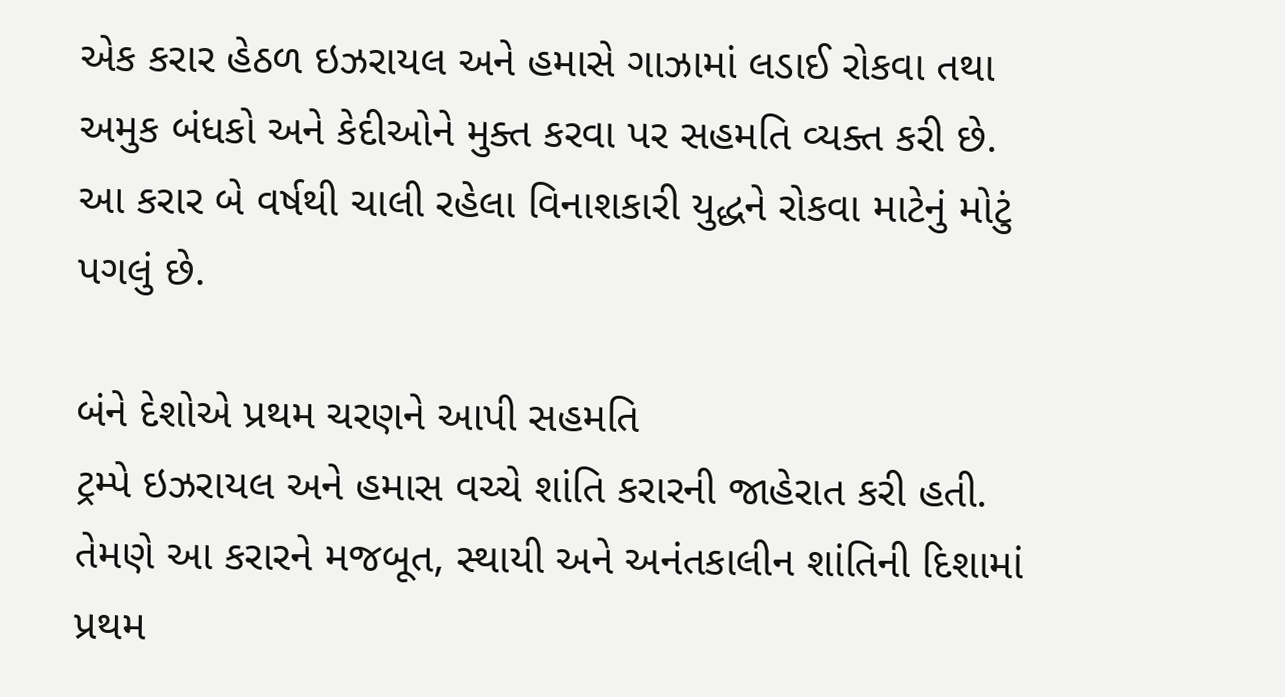એક કરાર હેઠળ ઇઝરાયલ અને હમાસે ગાઝામાં લડાઈ રોકવા તથા અમુક બંધકો અને કેદીઓને મુક્ત કરવા પર સહમતિ વ્યક્ત કરી છે. આ કરાર બે વર્ષથી ચાલી રહેલા વિનાશકારી યુદ્ધને રોકવા માટેનું મોટું પગલું છે.

બંને દેશોએ પ્રથમ ચરણને આપી સહમતિ
ટ્રમ્પે ઇઝરાયલ અને હમાસ વચ્ચે શાંતિ કરારની જાહેરાત કરી હતી. તેમણે આ કરારને મજબૂત, સ્થાયી અને અનંતકાલીન શાંતિની દિશામાં પ્રથમ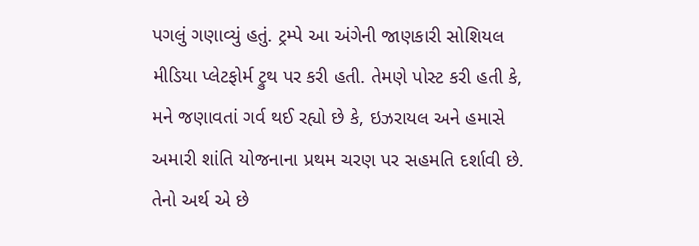પગલું ગણાવ્યું હતું. ટ્રમ્પે આ અંગેની જાણકારી સોશિયલ મીડિયા પ્લેટફોર્મ ટ્રુથ પર કરી હતી. તેમણે પોસ્ટ કરી હતી કે, મને જણાવતાં ગર્વ થઈ રહ્યો છે કે, ઇઝરાયલ અને હમાસે અમારી શાંતિ યોજનાના પ્રથમ ચરણ પર સહમતિ દર્શાવી છે. તેનો અર્થ એ છે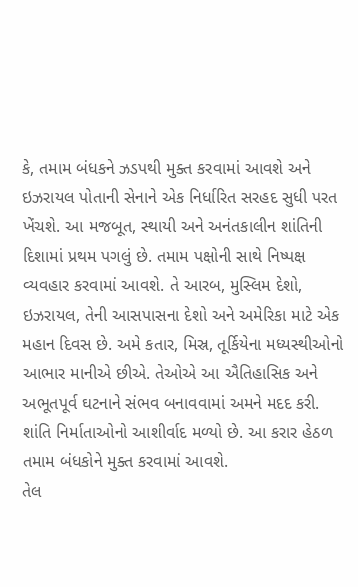કે, તમામ બંધકને ઝડપથી મુક્ત કરવામાં આવશે અને ઇઝરાયલ પોતાની સેનાને એક નિર્ધારિત સરહદ સુધી પરત ખેંચશે. આ મજબૂત, સ્થાયી અને અનંતકાલીન શાંતિની દિશામાં પ્રથમ પગલું છે. તમામ પક્ષોની સાથે નિષ્પક્ષ વ્યવહાર કરવામાં આવશે. તે આરબ, મુસ્લિમ દેશો, ઇઝરાયલ, તેની આસપાસના દેશો અને અમેરિકા માટે એક મહાન દિવસ છે. અમે કતાર, મિસ્ર, તૂર્કિયેના મધ્યસ્થીઓનો આભાર માનીએ છીએ. તેઓએ આ ઐતિહાસિક અને અભૂતપૂર્વ ઘટનાને સંભવ બનાવવામાં અમને મદદ કરી. શાંતિ નિર્માતાઓનો આશીર્વાદ મળ્યો છે. આ કરાર હેઠળ તમામ બંધકોને મુક્ત કરવામાં આવશે.
તેલ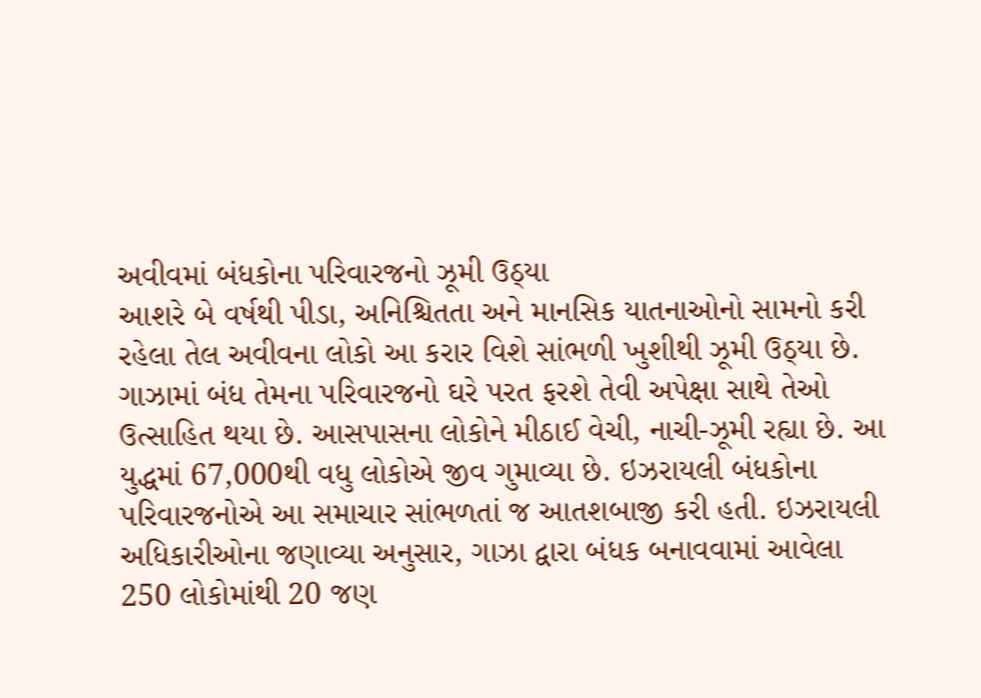અવીવમાં બંધકોના પરિવારજનો ઝૂમી ઉઠ્યા
આશરે બે વર્ષથી પીડા, અનિશ્ચિતતા અને માનસિક યાતનાઓનો સામનો કરી રહેલા તેલ અવીવના લોકો આ કરાર વિશે સાંભળી ખુશીથી ઝૂમી ઉઠ્યા છે. ગાઝામાં બંધ તેમના પરિવારજનો ઘરે પરત ફરશે તેવી અપેક્ષા સાથે તેઓ ઉત્સાહિત થયા છે. આસપાસના લોકોને મીઠાઈ વેચી, નાચી-ઝૂમી રહ્યા છે. આ યુદ્ધમાં 67,000થી વધુ લોકોએ જીવ ગુમાવ્યા છે. ઇઝરાયલી બંધકોના પરિવારજનોએ આ સમાચાર સાંભળતાં જ આતશબાજી કરી હતી. ઇઝરાયલી અધિકારીઓના જણાવ્યા અનુસાર, ગાઝા દ્વારા બંધક બનાવવામાં આવેલા 250 લોકોમાંથી 20 જણ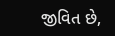જીવિત છે,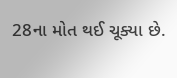28ના મોત થઈ ચૂક્યા છે.